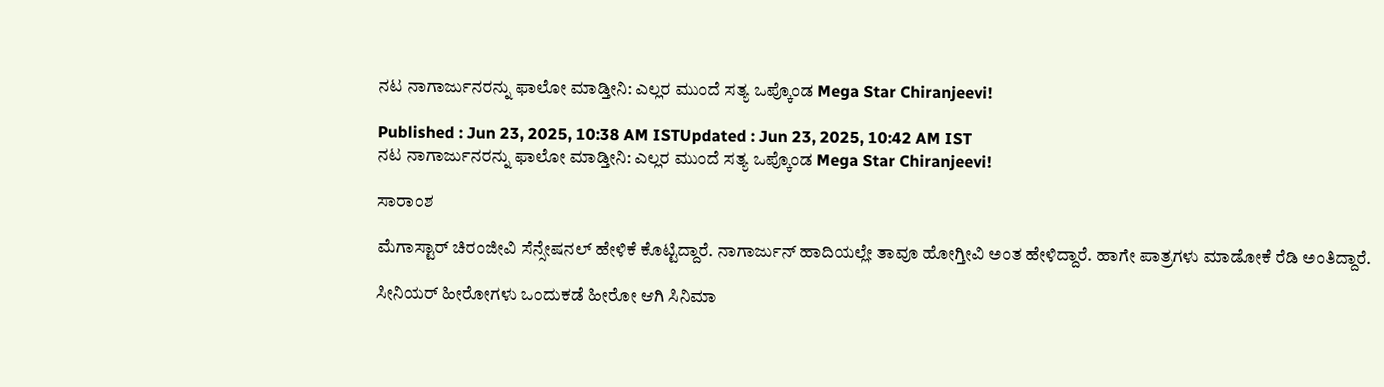ನಟ ನಾಗಾರ್ಜುನರನ್ನು ಫಾಲೋ ಮಾಡ್ತೀನಿ: ಎಲ್ಲರ ಮುಂದೆ ಸತ್ಯ ಒಪ್ಕೊಂಡ Mega Star Chiranjeevi!

Published : Jun 23, 2025, 10:38 AM ISTUpdated : Jun 23, 2025, 10:42 AM IST
ನಟ ನಾಗಾರ್ಜುನರನ್ನು ಫಾಲೋ ಮಾಡ್ತೀನಿ: ಎಲ್ಲರ ಮುಂದೆ ಸತ್ಯ ಒಪ್ಕೊಂಡ Mega Star Chiranjeevi!

ಸಾರಾಂಶ

ಮೆಗಾಸ್ಟಾರ್‌ ಚಿರಂಜೀವಿ ಸೆನ್ಸೇಷನಲ್‌ ಹೇಳಿಕೆ ಕೊಟ್ಟಿದ್ದಾರೆ. ನಾಗಾರ್ಜುನ್‌ ಹಾದಿಯಲ್ಲೇ ತಾವೂ ಹೋಗ್ತೀವಿ ಅಂತ ಹೇಳಿದ್ದಾರೆ. ಹಾಗೇ ಪಾತ್ರಗಳು ಮಾಡೋಕೆ ರೆಡಿ ಅಂತಿದ್ದಾರೆ.

ಸೀನಿಯರ್‌ ಹೀರೋಗಳು ಒಂದುಕಡೆ ಹೀರೋ ಆಗಿ ಸಿನಿಮಾ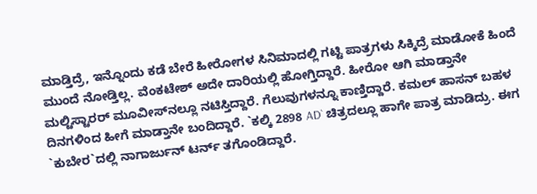ಮಾಡ್ತಿದ್ರೆ, ಇನ್ನೊಂದು ಕಡೆ ಬೇರೆ ಹೀರೋಗಳ ಸಿನಿಮಾದಲ್ಲಿ ಗಟ್ಟಿ ಪಾತ್ರಗಳು ಸಿಕ್ಕಿದ್ರೆ ಮಾಡೋಕೆ ಹಿಂದೆ ಮುಂದೆ ನೋಡ್ತಿಲ್ಲ. ವೆಂಕಟೇಶ್‌ ಅದೇ ದಾರಿಯಲ್ಲಿ ಹೋಗ್ತಿದ್ದಾರೆ. ಹೀರೋ ಆಗಿ ಮಾಡ್ತಾನೇ ಮಲ್ಟಿಸ್ಟಾರರ್‌ ಮೂವೀಸ್‌ನಲ್ಲೂ ನಟಿಸ್ತಿದ್ದಾರೆ. ಗೆಲುವುಗಳನ್ನೂ ಕಾಣ್ತಿದ್ದಾರೆ. ಕಮಲ್‌ ಹಾಸನ್‌ ಬಹಳ ದಿನಗಳಿಂದ ಹೀಗೆ ಮಾಡ್ತಾನೇ ಬಂದಿದ್ದಾರೆ. `ಕಲ್ಕಿ 2898 AD` ಚಿತ್ರದಲ್ಲೂ ಹಾಗೇ ಪಾತ್ರ ಮಾಡಿದ್ರು. ಈಗ `ಕುಬೇರ`ದಲ್ಲಿ ನಾಗಾರ್ಜುನ್‌ ಟರ್ನ್‌ ತಗೊಂಡಿದ್ದಾರೆ.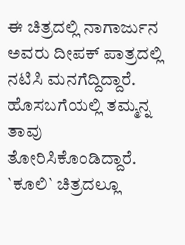ಈ ಚಿತ್ರದಲ್ಲಿ ನಾಗಾರ್ಜುನ ಅವರು ದೀಪಕ್‌ ಪಾತ್ರದಲ್ಲಿ ನಟಿಸಿ ಮನಗೆದ್ದಿದ್ದಾರೆ. ಹೊಸಬಗೆಯಲ್ಲಿ ತಮ್ಮನ್ನ ತಾವು ತೋರಿಸಿಕೊಂಡಿದ್ದಾರೆ. `ಕೂಲಿ` ಚಿತ್ರದಲ್ಲೂ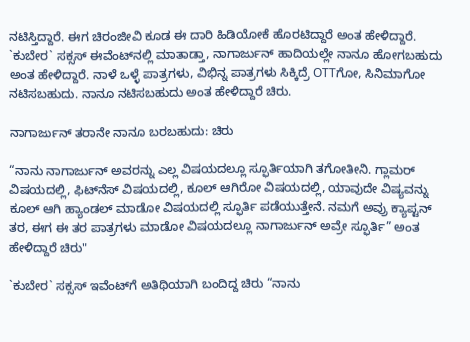ನಟಿಸ್ತಿದ್ದಾರೆ. ಈಗ ಚಿರಂಜೀವಿ ಕೂಡ ಈ ದಾರಿ ಹಿಡಿಯೋಕೆ ಹೊರಟಿದ್ದಾರೆ ಅಂತ ಹೇಳಿದ್ದಾರೆ. `ಕುಬೇರ` ಸಕ್ಸಸ್‌ ಈವೆಂಟ್‌ನಲ್ಲಿ ಮಾತಾಡ್ತಾ, ನಾಗಾರ್ಜುನ್‌ ಹಾದಿಯಲ್ಲೇ ನಾನೂ ಹೋಗಬಹುದು ಅಂತ ಹೇಳಿದ್ದಾರೆ. ನಾಳೆ ಒಳ್ಳೆ ಪಾತ್ರಗಳು, ವಿಭಿನ್ನ ಪಾತ್ರಗಳು ಸಿಕ್ಕಿದ್ರೆ OTTಗೋ, ಸಿನಿಮಾಗೋ ನಟಿಸಬಹುದು. ನಾನೂ ನಟಿಸಬಹುದು ಅಂತ ಹೇಳಿದ್ದಾರೆ ಚಿರು.

ನಾಗಾರ್ಜುನ್‌ ತರಾನೇ ನಾನೂ ಬರಬಹುದು: ಚಿರು

“ನಾನು ನಾಗಾರ್ಜುನ್‌ ಅವರನ್ನು ಎಲ್ಲ ವಿಷಯದಲ್ಲೂ ಸ್ಫೂರ್ತಿಯಾಗಿ ತಗೋತೀನಿ. ಗ್ಲಾಮರ್‌ ವಿಷಯದಲ್ಲಿ, ಫಿಟ್‌ನೆಸ್‌ ವಿಷಯದಲ್ಲಿ, ಕೂಲ್‌ ಆಗಿರೋ ವಿಷಯದಲ್ಲಿ, ಯಾವುದೇ ವಿಷ್ಯವನ್ನು ಕೂಲ್‌ ಆಗಿ ಹ್ಯಾಂಡಲ್‌ ಮಾಡೋ ವಿಷಯದಲ್ಲಿ ಸ್ಫೂರ್ತಿ ಪಡೆಯುತ್ತೇನೆ. ನಮಗೆ ಅವ್ರು ಕ್ಯಾಪ್ಟನ್‌ ತರ, ಈಗ ಈ ತರ ಪಾತ್ರಗಳು ಮಾಡೋ ವಿಷಯದಲ್ಲೂ ನಾಗಾರ್ಜುನ್‌ ಅವ್ರೇ ಸ್ಫೂರ್ತಿ” ಅಂತ ಹೇಳಿದ್ದಾರೆ ಚಿರು"

`ಕುಬೇರ` ಸಕ್ಸಸ್‌ ಇವೆಂಟ್‌ಗೆ ಅತಿಥಿಯಾಗಿ ಬಂದಿದ್ದ ಚಿರು “ನಾನು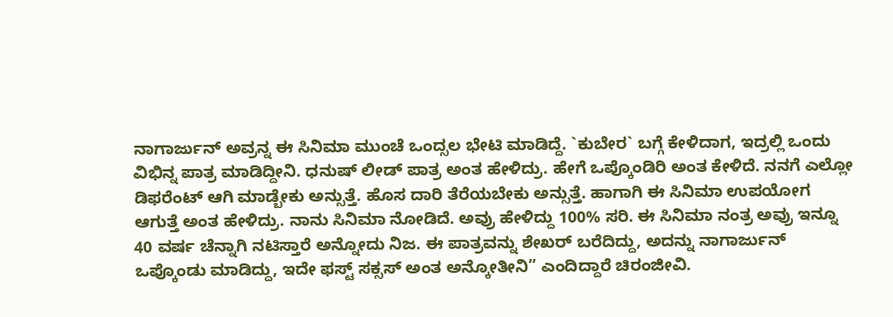ನಾಗಾರ್ಜುನ್‌ ಅವ್ರನ್ನ ಈ ಸಿನಿಮಾ ಮುಂಚೆ ಒಂದ್ಸಲ ಭೇಟಿ ಮಾಡಿದ್ದೆ. `ಕುಬೇರ` ಬಗ್ಗೆ ಕೇಳಿದಾಗ, ಇದ್ರಲ್ಲಿ ಒಂದು ವಿಭಿನ್ನ ಪಾತ್ರ ಮಾಡಿದ್ದೀನಿ. ಧನುಷ್‌ ಲೀಡ್‌ ಪಾತ್ರ ಅಂತ ಹೇಳಿದ್ರು. ಹೇಗೆ ಒಪ್ಕೊಂಡಿರಿ ಅಂತ ಕೇಳಿದೆ. ನನಗೆ ಎಲ್ಲೋ ಡಿಫರೆಂಟ್‌ ಆಗಿ ಮಾಡ್ಬೇಕು ಅನ್ಸುತ್ತೆ. ಹೊಸ ದಾರಿ ತೆರೆಯಬೇಕು ಅನ್ಸುತ್ತೆ. ಹಾಗಾಗಿ ಈ ಸಿನಿಮಾ ಉಪಯೋಗ ಆಗುತ್ತೆ ಅಂತ ಹೇಳಿದ್ರು. ನಾನು ಸಿನಿಮಾ ನೋಡಿದೆ. ಅವ್ರು ಹೇಳಿದ್ದು 100% ಸರಿ. ಈ ಸಿನಿಮಾ ನಂತ್ರ ಅವ್ರು ಇನ್ನೂ 40 ವರ್ಷ ಚೆನ್ನಾಗಿ ನಟಿಸ್ತಾರೆ ಅನ್ನೋದು ನಿಜ. ಈ ಪಾತ್ರವನ್ನು ಶೇಖರ್‌ ಬರೆದಿದ್ದು, ಅದನ್ನು ನಾಗಾರ್ಜುನ್‌ ಒಪ್ಕೊಂಡು ಮಾಡಿದ್ದು, ಇದೇ ಫಸ್ಟ್‌ ಸಕ್ಸಸ್‌ ಅಂತ ಅನ್ಕೋತೀನಿ” ಎಂದಿದ್ದಾರೆ ಚಿರಂಜೀವಿ.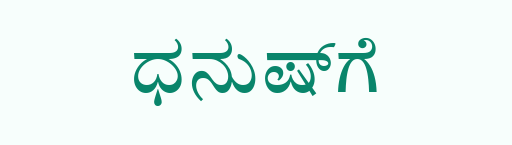ಧನುಷ್‌ಗೆ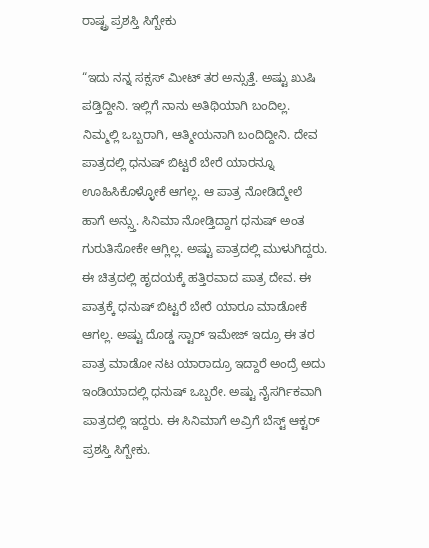ರಾಷ್ಟ್ರ ಪ್ರಶಸ್ತಿ ಸಿಗ್ಬೇಕು

“ಇದು ನನ್ನ ಸಕ್ಸಸ್‌ ಮೀಟ್‌ ತರ ಅನ್ಸುತ್ತೆ. ಅಷ್ಟು ಖುಷಿ ಪಡ್ತಿದ್ದೀನಿ. ಇಲ್ಲಿಗೆ ನಾನು ಅತಿಥಿಯಾಗಿ ಬಂದಿಲ್ಲ. ನಿಮ್ಮಲ್ಲಿ ಒಬ್ಬರಾಗಿ, ಆತ್ಮೀಯನಾಗಿ ಬಂದಿದ್ದೀನಿ. ದೇವ ಪಾತ್ರದಲ್ಲಿ ಧನುಷ್‌ ಬಿಟ್ಟರೆ ಬೇರೆ ಯಾರನ್ನೂ ಊಹಿಸಿಕೊಳ್ಳೋಕೆ ಆಗಲ್ಲ. ಆ ಪಾತ್ರ ನೋಡಿದ್ಮೇಲೆ ಹಾಗೆ ಅನ್ಸ್ತು. ಸಿನಿಮಾ ನೋಡ್ತಿದ್ದಾಗ ಧನುಷ್‌ ಅಂತ ಗುರುತಿಸೋಕೇ ಆಗ್ಲಿಲ್ಲ. ಅಷ್ಟು ಪಾತ್ರದಲ್ಲಿ ಮುಳುಗಿದ್ದರು. ಈ ಚಿತ್ರದಲ್ಲಿ ಹೃದಯಕ್ಕೆ ಹತ್ತಿರವಾದ ಪಾತ್ರ ದೇವ. ಈ ಪಾತ್ರಕ್ಕೆ ಧನುಷ್‌ ಬಿಟ್ಟರೆ ಬೇರೆ ಯಾರೂ ಮಾಡೋಕೆ ಆಗಲ್ಲ. ಅಷ್ಟು ದೊಡ್ಡ ಸ್ಟಾರ್‌ ಇಮೇಜ್‌ ಇದ್ರೂ ಈ ತರ ಪಾತ್ರ ಮಾಡೋ ನಟ ಯಾರಾದ್ರೂ ಇದ್ದಾರೆ ಅಂದ್ರೆ ಅದು ಇಂಡಿಯಾದಲ್ಲಿ ಧನುಷ್‌ ಒಬ್ಬರೇ. ಅಷ್ಟು ನೈಸರ್ಗಿಕವಾಗಿ ಪಾತ್ರದಲ್ಲಿ ಇದ್ದರು. ಈ ಸಿನಿಮಾಗೆ ಅವ್ರಿಗೆ ಬೆಸ್ಟ್‌ ಆಕ್ಟರ್‌ ಪ್ರಶಸ್ತಿ ಸಿಗ್ಬೇಕು.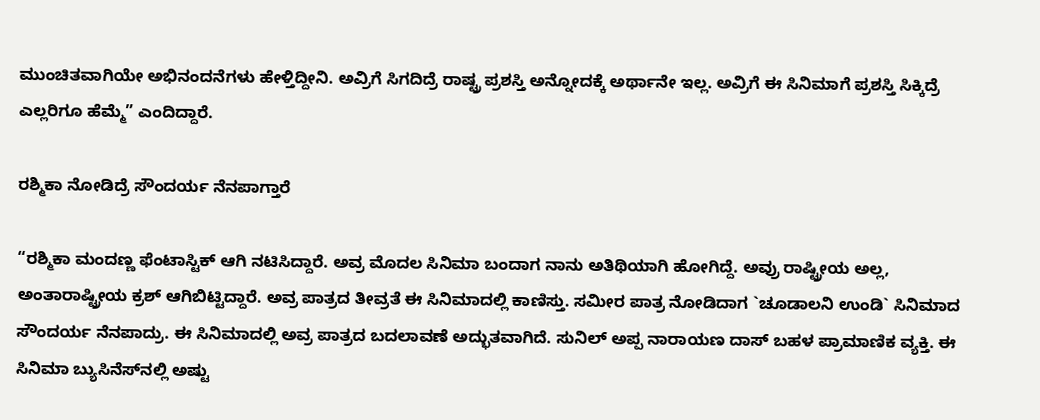ಮುಂಚಿತವಾಗಿಯೇ ಅಭಿನಂದನೆಗಳು ಹೇಳ್ತಿದ್ದೀನಿ. ಅವ್ರಿಗೆ ಸಿಗದಿದ್ರೆ ರಾಷ್ಟ್ರ ಪ್ರಶಸ್ತಿ ಅನ್ನೋದಕ್ಕೆ ಅರ್ಥಾನೇ ಇಲ್ಲ. ಅವ್ರಿಗೆ ಈ ಸಿನಿಮಾಗೆ ಪ್ರಶಸ್ತಿ ಸಿಕ್ಕಿದ್ರೆ ಎಲ್ಲರಿಗೂ ಹೆಮ್ಮೆ” ಎಂದಿದ್ದಾರೆ.

ರಶ್ಮಿಕಾ ನೋಡಿದ್ರೆ ಸೌಂದರ್ಯ ನೆನಪಾಗ್ತಾರೆ

“ರಶ್ಮಿಕಾ ಮಂದಣ್ಣ ಫೆಂಟಾಸ್ಟಿಕ್‌ ಆಗಿ ನಟಿಸಿದ್ದಾರೆ. ಅವ್ರ ಮೊದಲ ಸಿನಿಮಾ ಬಂದಾಗ ನಾನು ಅತಿಥಿಯಾಗಿ ಹೋಗಿದ್ದೆ. ಅವ್ರು ರಾಷ್ಟ್ರೀಯ ಅಲ್ಲ, ಅಂತಾರಾಷ್ಟ್ರೀಯ ಕ್ರಶ್‌ ಆಗಿಬಿಟ್ಟಿದ್ದಾರೆ. ಅವ್ರ ಪಾತ್ರದ ತೀವ್ರತೆ ಈ ಸಿನಿಮಾದಲ್ಲಿ ಕಾಣಿಸ್ತು. ಸಮೀರ ಪಾತ್ರ ನೋಡಿದಾಗ `ಚೂಡಾಲನಿ ಉಂಡಿ` ಸಿನಿಮಾದ ಸೌಂದರ್ಯ ನೆನಪಾದ್ರು. ಈ ಸಿನಿಮಾದಲ್ಲಿ ಅವ್ರ ಪಾತ್ರದ ಬದಲಾವಣೆ ಅದ್ಭುತವಾಗಿದೆ. ಸುನಿಲ್‌ ಅಪ್ಪ ನಾರಾಯಣ ದಾಸ್‌ ಬಹಳ ಪ್ರಾಮಾಣಿಕ ವ್ಯಕ್ತಿ. ಈ ಸಿನಿಮಾ ಬ್ಯುಸಿನೆಸ್‌ನಲ್ಲಿ ಅಷ್ಟು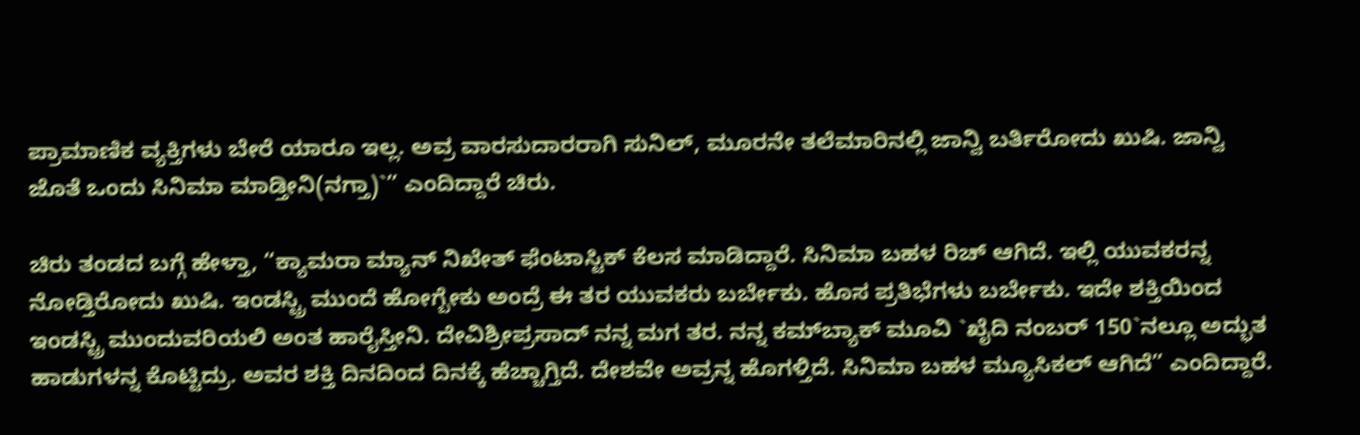ಪ್ರಾಮಾಣಿಕ ವ್ಯಕ್ತಿಗಳು ಬೇರೆ ಯಾರೂ ಇಲ್ಲ. ಅವ್ರ ವಾರಸುದಾರರಾಗಿ ಸುನಿಲ್‌, ಮೂರನೇ ತಲೆಮಾರಿನಲ್ಲಿ ಜಾನ್ವಿ ಬರ್ತಿರೋದು ಖುಷಿ. ಜಾನ್ವಿ ಜೊತೆ ಒಂದು ಸಿನಿಮಾ ಮಾಡ್ತೀನಿ(ನಗ್ತಾ)`” ಎಂದಿದ್ದಾರೆ ಚಿರು.

ಚಿರು ತಂಡದ ಬಗ್ಗೆ ಹೇಳ್ತಾ, “ಕ್ಯಾಮರಾ ಮ್ಯಾನ್ ನಿಖೇತ್‌ ಫೆಂಟಾಸ್ಟಿಕ್‌ ಕೆಲಸ ಮಾಡಿದ್ದಾರೆ. ಸಿನಿಮಾ ಬಹಳ ರಿಚ್‌ ಆಗಿದೆ. ಇಲ್ಲಿ ಯುವಕರನ್ನ ನೋಡ್ತಿರೋದು ಖುಷಿ. ಇಂಡಸ್ಟ್ರಿ ಮುಂದೆ ಹೋಗ್ಬೇಕು ಅಂದ್ರೆ ಈ ತರ ಯುವಕರು ಬರ್ಬೇಕು. ಹೊಸ ಪ್ರತಿಭೆಗಳು ಬರ್ಬೇಕು. ಇದೇ ಶಕ್ತಿಯಿಂದ ಇಂಡಸ್ಟ್ರಿ ಮುಂದುವರಿಯಲಿ ಅಂತ ಹಾರೈಸ್ತೀನಿ. ದೇವಿಶ್ರೀಪ್ರಸಾದ್‌ ನನ್ನ ಮಗ ತರ. ನನ್ನ ಕಮ್‌ಬ್ಯಾಕ್‌ ಮೂವಿ `ಖೈದಿ ನಂಬರ್‌ 150`ನಲ್ಲೂ ಅದ್ಭುತ ಹಾಡುಗಳನ್ನ ಕೊಟ್ಟಿದ್ರು. ಅವರ ಶಕ್ತಿ ದಿನದಿಂದ ದಿನಕ್ಕೆ ಹೆಚ್ಚಾಗ್ತಿದೆ. ದೇಶವೇ ಅವ್ರನ್ನ ಹೊಗಳ್ತಿದೆ. ಸಿನಿಮಾ ಬಹಳ ಮ್ಯೂಸಿಕಲ್‌ ಆಗಿದೆ” ಎಂದಿದ್ದಾರೆ.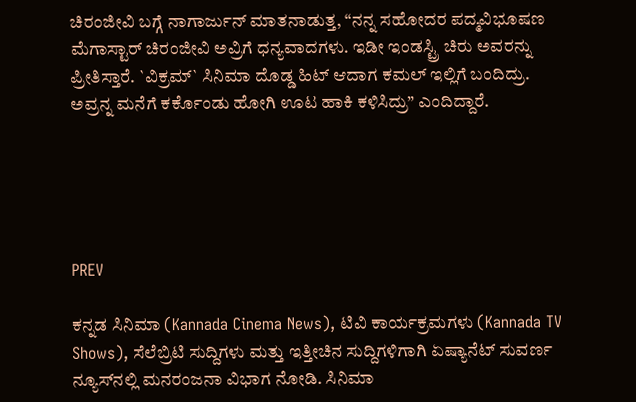ಚಿರಂಜೀವಿ ಬಗ್ಗೆ ನಾಗಾರ್ಜುನ್‌ ಮಾತನಾಡುತ್ತ, “ನನ್ನ ಸಹೋದರ ಪದ್ಮವಿಭೂಷಣ ಮೆಗಾಸ್ಟಾರ್‌ ಚಿರಂಜೀವಿ ಅವ್ರಿಗೆ ಧನ್ಯವಾದಗಳು. ಇಡೀ ಇಂಡಸ್ಟ್ರಿ ಚಿರು ಅವರನ್ನು ಪ್ರೀತಿಸ್ತಾರೆ. `ವಿಕ್ರಮ್‌` ಸಿನಿಮಾ ದೊಡ್ಡ ಹಿಟ್‌ ಆದಾಗ ಕಮಲ್‌ ಇಲ್ಲಿಗೆ ಬಂದಿದ್ರು. ಅವ್ರನ್ನ ಮನೆಗೆ ಕರ್ಕೊಂಡು ಹೋಗಿ ಊಟ ಹಾಕಿ ಕಳಿಸಿದ್ರು” ಎಂದಿದ್ದಾರೆ.





PREV

ಕನ್ನಡ ಸಿನಿಮಾ (Kannada Cinema News), ಟಿವಿ ಕಾರ್ಯಕ್ರಮಗಳು (Kannada TV Shows), ಸೆಲೆಬ್ರಿಟಿ ಸುದ್ದಿಗಳು ಮತ್ತು ಇತ್ತೀಚಿನ ಸುದ್ದಿಗಳಿಗಾಗಿ ಏಷ್ಯಾನೆಟ್ ಸುವರ್ಣ ನ್ಯೂಸ್‌ನಲ್ಲಿ ಮನರಂಜನಾ ವಿಭಾಗ ನೋಡಿ. ಸಿನಿಮಾ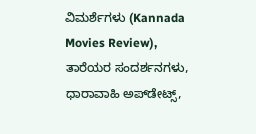ವಿಮರ್ಶೆಗಳು (Kannada Movies Review), ತಾರೆಯರ ಸಂದರ್ಶನಗಳು, ಧಾರಾವಾಹಿ ಅಪ್‌ಡೇಟ್ಸ್‌,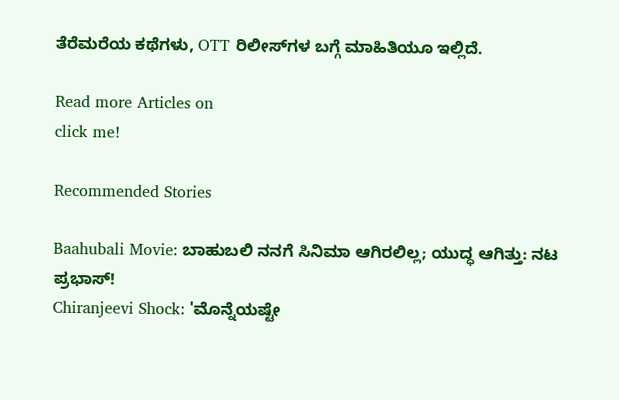ತೆರೆಮರೆಯ ಕಥೆಗಳು, OTT ರಿಲೀಸ್‌ಗಳ ಬಗ್ಗೆ ಮಾಹಿತಿಯೂ ಇಲ್ಲಿದೆ.

Read more Articles on
click me!

Recommended Stories

Baahubali Movie: ಬಾಹುಬಲಿ ನನಗೆ ಸಿನಿಮಾ ಆಗಿರಲಿಲ್ಲ; ಯುದ್ಧ ಆಗಿತ್ತು: ನಟ ಪ್ರಭಾಸ್!
Chiranjeevi Shock: 'ಮೊನ್ನೆಯಷ್ಟೇ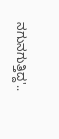ನಗುನಗುತ್ತಿದ್ದ'..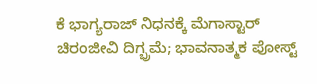ಕೆ ಭಾಗ್ಯರಾಜ್ ನಿಧನಕ್ಕೆ ಮೆಗಾಸ್ಟಾರ್ ಚಿರಂಜೀವಿ ದಿಗ್ಭ್ರಮೆ; ಭಾವನಾತ್ಮಕ ಪೋಸ್ಟ್